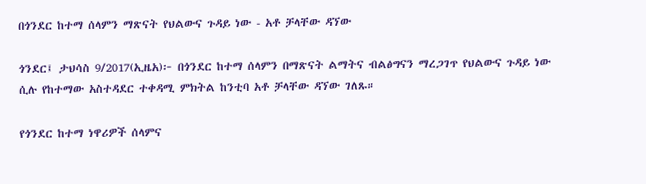በጎንደር ከተማ ሰላምን ማጽናት የህልውና ጉዳይ ነው - አቶ ቻላቸው ዳኘው

ጎንደር፤ ታህሳስ 9/2017(ኢዜአ)፦ በጎንደር ከተማ ሰላምን በማጽናት ልማትና ብልፅግናን ማረጋገጥ የህልውና ጉዳይ ነው ሲሉ የከተማው አስተዳደር ተቀዳሚ ምክትል ከንቲባ አቶ ቻላቸው ዳኘው ገለጹ።

የጎንደር ከተማ ነዋሪዎች ሰላምና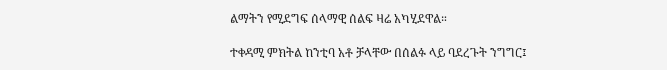ልማትን የሚደግፍ ሰላማዊ ሰልፍ ዛሬ አካሂደዋል።

ተቀዳሚ ምክትል ከንቲባ አቶ ቻላቸው በሰልፉ ላይ ባደረጉት ንግግር፤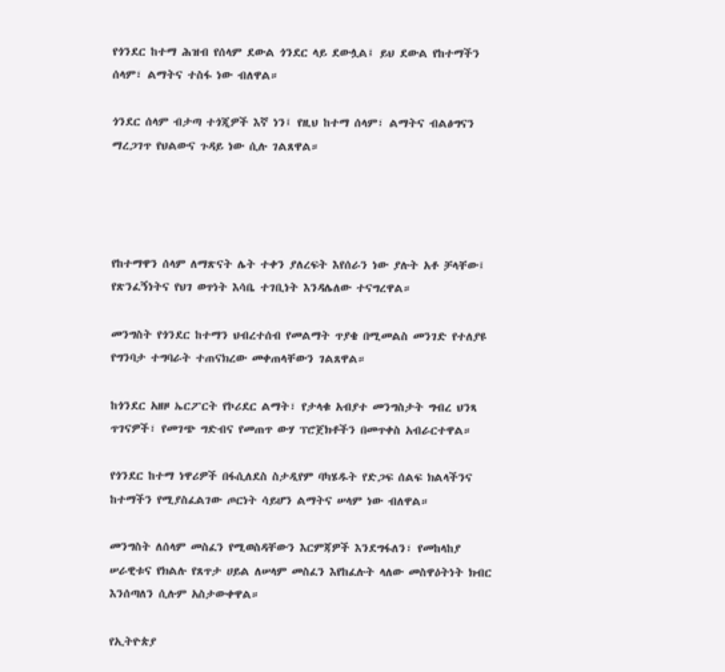የጎንደር ከተማ ሕዝብ የሰላም ደውል ጎንደር ላይ ደውሏል፤ ይህ ደውል የከተማችን ሰላም፣ ልማትና ተስፋ ነው ብለዋል።

ጎንደር ሰላም ብታጣ ተጎጂዎች እኛ ነን፤ የዚህ ከተማ ሰላም፣ ልማትና ብልፅግናን ማረጋገጥ የህልውና ጉዳይ ነው ሲሉ ገልጸዋል።




የከተማዋን ሰላም ለማጽናት ሌት ተቀን ያለረፍት እየሰራን ነው ያሉት አቶ ቻላቸው፤ የጽንፈኝነትና የህገ ወጥነት እሳቤ ተገቢነት እንዳሌለው ተናግረዋል።

መንግስት የጎንደር ከተማን ህብረተሰብ የመልማት ጥያቄ በሚመልስ መንገድ የተለያዩ የግንባታ ተግባራት ተጠናክረው መቀጠላቸውን ገልጸዋል።

ከጎንደር አዘዞ ኤርፖርት የኮሪደር ልማት፣ የታላቁ አብያተ መንግስታት ግብረ ህንጻ ጥገናዎች፣ የመገጭ ግድብና የመጠጥ ውሃ ፕሮጀክቶችን በመጥቀስ አብራርተዋል።

የጎንደር ከተማ ነዋሪዎች በፋሲለደስ ስታዲየም ባካሄዱት የድጋፍ ሰልፍ ክልላችንና ከተማችን የሚያስፈልገው ጦርነት ሳይሆን ልማትና ሠላም ነው ብለዋል።

መንግስት ለሰላም መስፈን የሚወስዳቸውን እርምጃዎች እንደግፋለን፣ የመከላከያ ሠራዊቱና የክልሉ የጸጥታ ሀይል ለሠላም መስፈን እየከፈሉት ላለው መስዋዕትነት ክብር እንሰጣለን ሲሉም አስታውቀዋል።

የኢትዮጵያ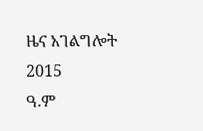ዜና አገልግሎት
2015
ዓ.ም